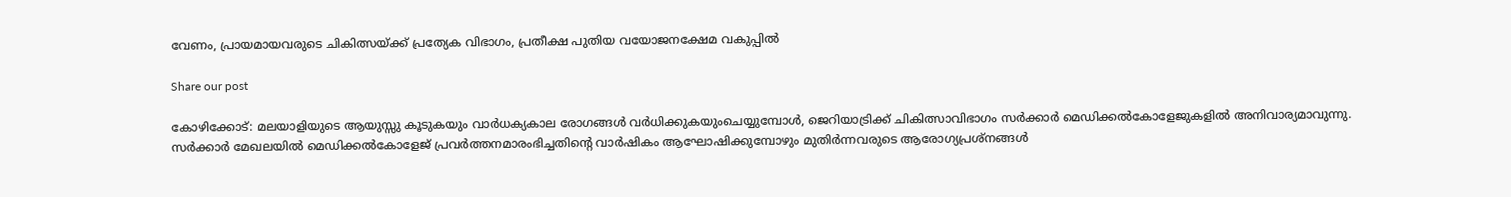വേണം, പ്രായമായവരുടെ ചികിത്സയ്ക്ക് പ്രത്യേക വിഭാഗം, പ്രതീക്ഷ പുതിയ വയോജനക്ഷേമ വകുപ്പിൽ

Share our post

കോഴിക്കോട്: മലയാളിയുടെ ആയുസ്സു കൂടുകയും വാർധക്യകാല രോഗങ്ങൾ വർധിക്കുകയുംചെയ്യുമ്പോൾ, ജെറിയാട്രിക്ക് ചികിത്സാവിഭാഗം സർക്കാർ മെഡിക്കൽകോളേജുകളിൽ അനിവാര്യമാവുന്നു. സർക്കാർ മേഖലയിൽ മെഡിക്കൽകോളേജ് പ്രവർത്തനമാരംഭിച്ചതിന്റെ വാർഷികം ആഘോഷിക്കുമ്പോഴും മുതിർന്നവരുടെ ആരോഗ്യപ്രശ്നങ്ങൾ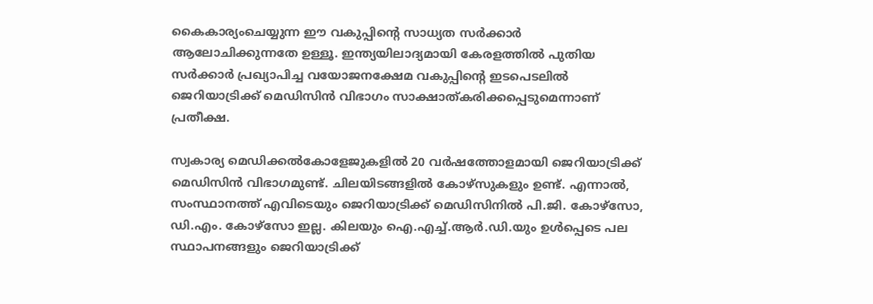കൈകാര്യംചെയ്യുന്ന ഈ വകുപ്പിന്റെ സാധ്യത സർക്കാർ ആലോചിക്കുന്നതേ ഉള്ളൂ. ഇന്ത്യയിലാദ്യമായി കേരളത്തിൽ പുതിയ സർക്കാർ പ്രഖ്യാപിച്ച വയോജനക്ഷേമ വകുപ്പിന്റെ ഇടപെടലിൽ ജെറിയാട്രിക്ക് മെഡിസിൻ വിഭാഗം സാക്ഷാത്കരിക്കപ്പെടുമെന്നാണ് പ്രതീക്ഷ.

സ്വകാര്യ മെഡിക്കൽകോളേജുകളിൽ 20 വർഷത്തോളമായി ജെറിയാട്രിക്ക് മെഡിസിൻ വിഭാഗമുണ്ട്. ചിലയിടങ്ങളിൽ കോഴ്സുകളും ഉണ്ട്. എന്നാൽ, സംസ്ഥാനത്ത് എവിടെയും ജെറിയാട്രിക്ക് മെഡിസിനിൽ പി.ജി. കോഴ്സോ, ഡി.എം. കോഴ്സോ ഇല്ല. കിലയും ഐ.എച്ച്.ആർ.ഡി.യും ഉൾപ്പെടെ പല സ്ഥാപനങ്ങളും ജെറിയാട്രിക്ക്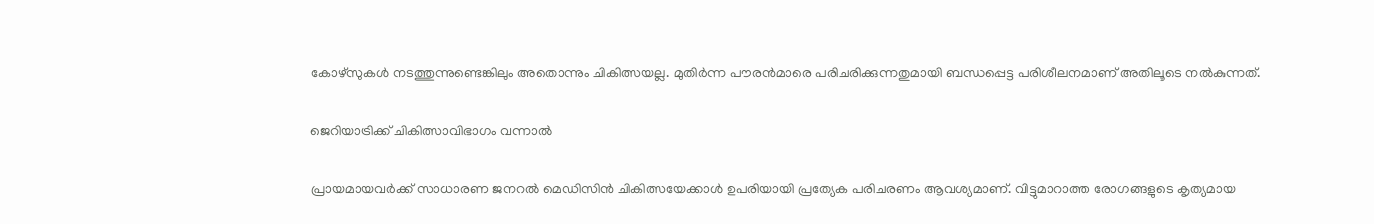കോഴ്സുകൾ നടത്തുന്നുണ്ടെങ്കിലും അതൊന്നും ചികിത്സയല്ല. മുതിർന്ന പൗരൻമാരെ പരിചരിക്കുന്നതുമായി ബന്ധപ്പെട്ട പരിശീലനമാണ് അതിലൂടെ നൽകുന്നത്.

ജെറിയാട്രിക്ക് ചികിത്സാവിഭാഗം വന്നാൽ

പ്രായമായവർക്ക് സാധാരണ ജനറൽ മെഡിസിൻ ചികിത്സയേക്കാൾ ഉപരിയായി പ്രത്യേക പരിചരണം ആവശ്യമാണ്. വിട്ടുമാറാത്ത രോഗങ്ങളുടെ കൃത്യമായ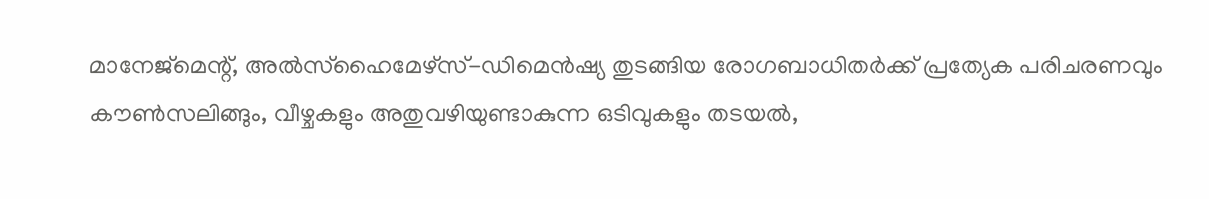മാനേജ്‌മെന്റ്, അൽസ്ഹൈമേഴ്സ്-ഡിമെൻഷ്യ തുടങ്ങിയ രോഗബാധിതർക്ക് പ്രത്യേക പരിചരണവും കൗൺസലിങ്ങും, വീഴ്ചകളും അതുവഴിയുണ്ടാകുന്ന ഒടിവുകളും തടയൽ,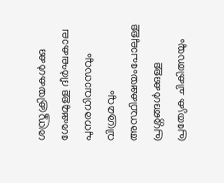ശസ്ത്രക്രിയകൾക്കു ശേഷമുള്ള ദീർഘകാല പുനരധിവാസവും വിശ്രമവും അസ്ഥിക്ഷയംപോലുള്ള പ്രശ്നങ്ങൾക്കുള്ള പ്രത്യേക ചികിത്സയും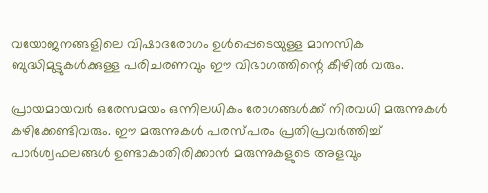വയോജനങ്ങളിലെ വിഷാദരോഗം ഉൾപ്പെടെയുള്ള മാനസിക ബുദ്ധിമുട്ടുകൾക്കുള്ള പരിചരണവും ഈ വിഭാഗത്തിന്റെ കീഴിൽ വരും.

പ്രായമായവർ ഒരേസമയം ഒന്നിലധികം രോഗങ്ങൾക്ക് നിരവധി മരുന്നുകൾ കഴിക്കേണ്ടിവരും. ഈ മരുന്നുകൾ പരസ്പരം പ്രതിപ്രവർത്തിച്ച് പാർശ്വഫലങ്ങൾ ഉണ്ടാകാതിരിക്കാൻ മരുന്നുകളുടെ അളവും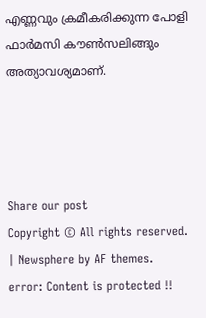എണ്ണവും ക്രമീകരിക്കുന്ന പോളി ഫാർമസി കൗൺസലിങ്ങും അത്യാവശ്യമാണ്.




Share our post
Copyright © All rights reserved. | Newsphere by AF themes.
error: Content is protected !!